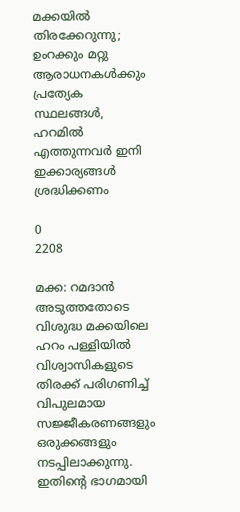മക്കയിൽ തിരക്കേറുന്നു; ഉംറക്കും മറ്റു ആരാധനകൾക്കും പ്രത്യേക സ്ഥലങ്ങൾ, ഹറമിൽ എത്തുന്നവർ ഇനി ഇക്കാര്യങ്ങൾ ശ്രദ്ധിക്കണം

0
2208

മക്ക: റമദാൻ അടുത്തതോടെ വിശുദ്ധ മക്കയിലെ ഹറം പള്ളിയിൽ വിശ്വാസികളുടെ തിരക്ക് പരിഗണിച്ച് വിപുലമായ സജ്ജീകരണങ്ങളും ഒരുക്കങ്ങളും നടപ്പിലാക്കുന്നു. ഇതിന്റെ ഭാഗമായി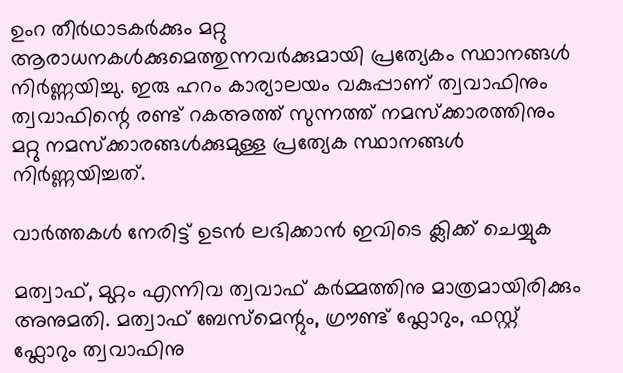ഉംറ തീർഥാടകർക്കും മറ്റു ആരാധനകൾക്കുമെത്തുന്നവർക്കുമായി പ്രത്യേകം സ്ഥാനങ്ങൾ നിർണ്ണയിച്ചു. ഇരു ഹറം കാര്യാലയം വകുപ്പാണ് ത്വവാഫിനും ത്വവാഫിന്റെ രണ്ട് റകഅത്ത് സുന്നത്ത് നമസ്ക്കാരത്തിനും മറ്റു നമസ്ക്കാരങ്ങൾക്കുമുള്ള പ്രത്യേക സ്ഥാനങ്ങൾ നിർണ്ണയിച്ചത്.

വാർത്തകൾ നേരിട്ട് ഉടൻ ലഭിക്കാൻ ഇവിടെ ക്ലിക്ക് ചെയ്യുക

മത്വാഫ്, മുറ്റം എന്നിവ ത്വവാഫ് കർമ്മത്തിനു മാത്രമായിരിക്കും അനുമതി. മത്വാഫ് ബേസ്മെന്റും, ഗ്രൗണ്ട് ഫ്ലോറും, ഫസ്റ്റ് ഫ്ലോറും ത്വവാഫിനു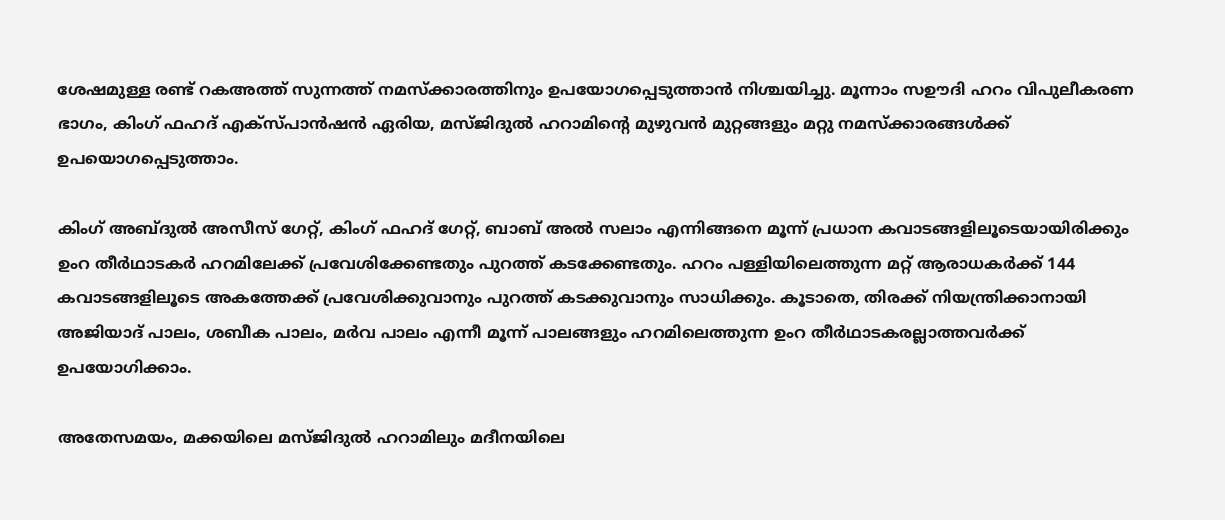ശേഷമുള്ള രണ്ട് റകഅത്ത് സുന്നത്ത് നമസ്ക്കാരത്തിനും ഉപയോഗപ്പെടുത്താൻ നിശ്ചയിച്ചു. മൂന്നാം സഊദി ഹറം വിപുലീകരണ ഭാഗം, കിംഗ് ഫഹദ് എക്സ്പാൻഷൻ ഏരിയ, മസ്ജിദുൽ ഹറാമിന്റെ മുഴുവൻ മുറ്റങ്ങളും മറ്റു നമസ്ക്കാരങ്ങൾക്ക് ഉപയൊഗപ്പെടുത്താം.

കിംഗ് അബ്ദുൽ അസീസ് ഗേറ്റ്, കിംഗ് ഫഹദ് ഗേറ്റ്, ബാബ് അൽ സലാം എന്നിങ്ങനെ മൂന്ന് പ്രധാന കവാടങ്ങളിലൂടെയായിരിക്കും ഉംറ തീർഥാടകർ ഹറമിലേക്ക് പ്രവേശിക്കേണ്ടതും പുറത്ത് കടക്കേണ്ടതും. ഹറം പള്ളിയിലെത്തുന്ന മറ്റ് ആരാധകർക്ക് 144 കവാടങ്ങളിലൂടെ അകത്തേക്ക് പ്രവേശിക്കുവാനും പുറത്ത് കടക്കുവാനും സാധിക്കും. കൂടാതെ, തിരക്ക് നിയന്ത്രിക്കാനായി അജിയാദ് പാലം, ശബീക പാലം, മർവ പാലം എന്നീ മൂന്ന് പാലങ്ങളും ഹറമിലെത്തുന്ന ഉംറ തീർഥാടകരല്ലാത്തവർക്ക് ഉപയോഗിക്കാം.

അതേസമയം, മക്കയിലെ മസ്ജിദുല്‍ ഹറാമിലും മദീനയിലെ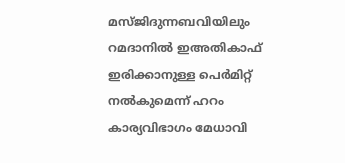മസ്ജിദുന്നബവിയിലും റമദാനില്‍ ഇഅതികാഫ് ഇരിക്കാനുള്ള പെര്‍മിറ്റ് നൽകുമെന്ന് ഹറം കാര്യവിഭാഗം മേധാവി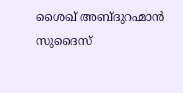ശൈഖ് അബ്ദുറഹ്മാന്‍ സുദൈസ്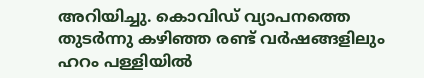അറിയിച്ചു. കൊവിഡ് വ്യാപനത്തെ തുടര്‍ന്നു കഴിഞ്ഞ രണ്ട് വര്‍ഷങ്ങളിലും ഹറം പള്ളിയില്‍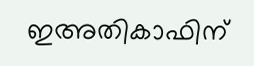ഇഅതികാഫിന്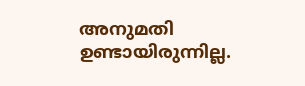അനുമതി ഉണ്ടായിരുന്നില്ല.